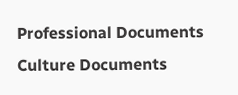Professional Documents
Culture Documents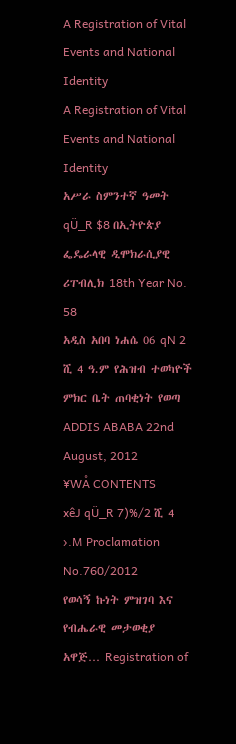A Registration of Vital Events and National Identity
A Registration of Vital Events and National Identity
አሥራ ስምንተኛ ዓመት qÜ_R $8 በኢትዮጵያ ፌዴራላዊ ዲሞክራሲያዊ ሪፐብሊክ 18th Year No. 58
አዲስ አበባ ነሐሴ 06 qN 2 ሺ 4 ዓ.ም የሕዝብ ተወካዮች ምክር ቤት ጠባቂነት የወጣ ADDIS ABABA 22nd August, 2012
¥WÅ CONTENTS
xêJ qÜ_R 7)%/2 ሺ 4 ›.M Proclamation No.760/2012
የወሳኝ ኩነት ምዝገባ እና የብሔራዊ መታወቂያ አዋጅ… Registration of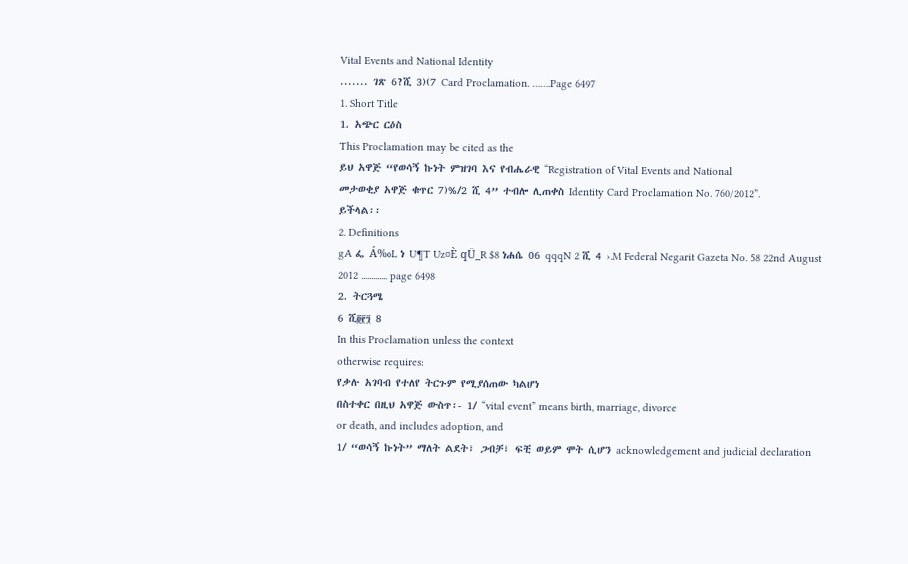Vital Events and National Identity
....... ገጽ 6?ሺ 3)(7 Card Proclamation. …….Page 6497
1. Short Title
1. አጭር ርዕስ
This Proclamation may be cited as the
ይህ አዋጅ “የወሳኝ ኩነት ምዝገባ እና የብሔራዊ “Registration of Vital Events and National
መታወቂያ አዋጅ ቁጥር 7)%/2 ሺ 4” ተብሎ ሊጠቀስ Identity Card Proclamation No. 760/2012”.
ይችላል፡፡
2. Definitions
gA ፌ Á‰L ነ U¶T Uz¤È qÜ_R $8 ነሐሴ 06 qqqN 2 ሺ 4 ›.M Federal Negarit Gazeta No. 58 22nd August 2012 ............. page 6498
2. ትርጓሜ
6 ሺ፬፻፺ 8
In this Proclamation unless the context
otherwise requires:
የቃሉ አገባብ የተለየ ትርጉም የሚያሰጠው ካልሆነ
በስተቀር በዚህ አዋጅ ውስጥ፡- 1/ “vital event” means birth, marriage, divorce
or death, and includes adoption, and
1/ “ወሳኝ ኩነት” ማለት ልደት፣ ጋብቻ፣ ፍቺ ወይም ሞት ሲሆን acknowledgement and judicial declaration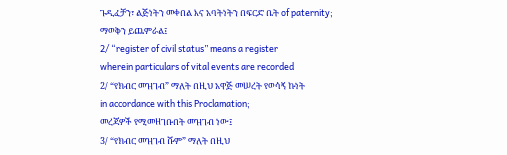ጉዲፈቻን፣ ልጅነትን መቀበል እና አባትነትን በፍርድ ቤት of paternity;
ማወቅን ይጨምራል፤
2/ “register of civil status” means a register
wherein particulars of vital events are recorded
2/ “የክብር መዝገብ” ማለት በዚህ አዋጅ መሠረት የወሳኝ ኩነት
in accordance with this Proclamation;
መረጃዎች የሚመዘገቡበት መዝገብ ነው፤
3/ “የክብር መዝገብ ሹም” ማለት በዚህ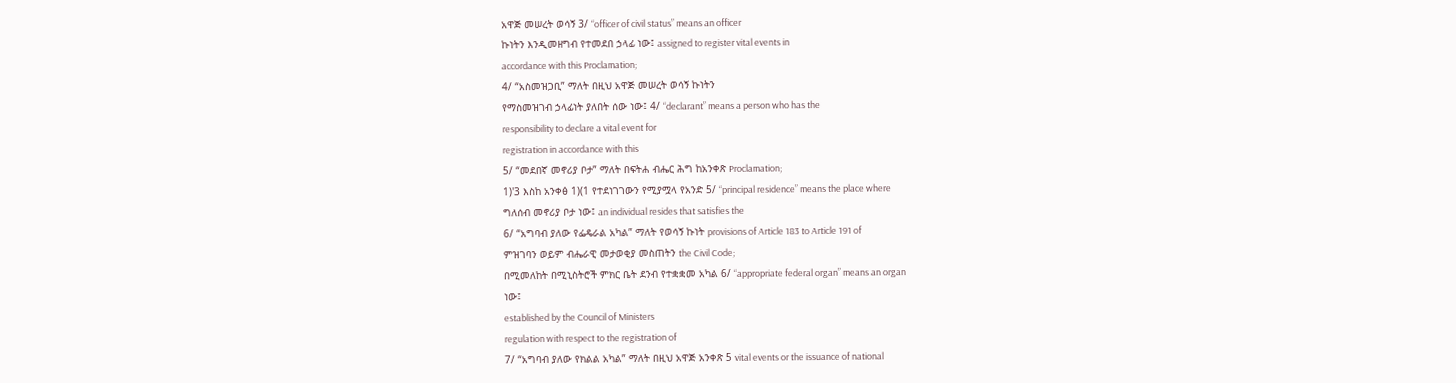አዋጅ መሠረት ወሳኝ 3/ “officer of civil status” means an officer
ኩነትን እንዲመዘግብ የተመደበ ኃላፊ ነው፤ assigned to register vital events in
accordance with this Proclamation;
4/ “አስመዝጋቢ” ማለት በዚህ አዋጅ መሠረት ወሳኝ ኩነትን
የማስመዝገብ ኃላፊነት ያለበት ሰው ነው፤ 4/ “declarant” means a person who has the
responsibility to declare a vital event for
registration in accordance with this
5/ “መደበኛ መኖሪያ ቦታ” ማለት በፍትሐ ብሔር ሕግ ከአንቀጽ Proclamation;
1)'3 እስከ አንቀፅ 1)(1 የተደነገገውን የሚያሟላ የአንድ 5/ “principal residence” means the place where
ግለሰብ መኖሪያ ቦታ ነው፤ an individual resides that satisfies the
6/ “አግባብ ያለው የፌዴራል አካል” ማለት የወሳኝ ኩነት provisions of Article 183 to Article 191 of
ምዝገባን ወይም ብሔራዊ መታወቂያ መስጠትን the Civil Code;
በሚመለከት በሚኒስትሮች ምክር ቤት ደንብ የተቋቋመ አካል 6/ “appropriate federal organ” means an organ
ነው፤
established by the Council of Ministers
regulation with respect to the registration of
7/ “አግባብ ያለው የክልል አካል” ማለት በዚህ አዋጅ አንቀጽ 5 vital events or the issuance of national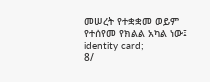መሠረት የተቋቋመ ወይም የተሰየመ የክልል አካል ነው፤ identity card;
8/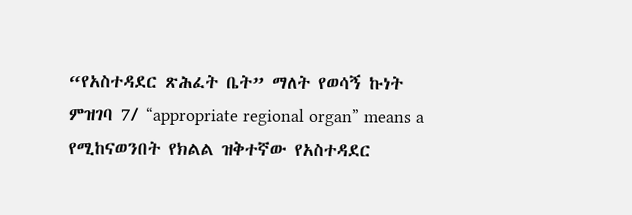“የአስተዳደር ጽሕፈት ቤት” ማለት የወሳኝ ኩነት ምዝገባ 7/ “appropriate regional organ” means a
የሚከናወንበት የክልል ዝቅተኛው የአስተዳደር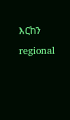እርከን regional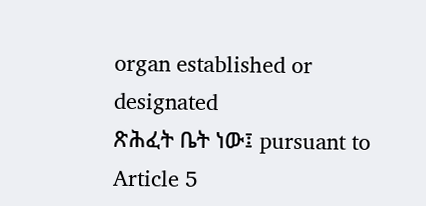organ established or designated
ጽሕፈት ቤት ነው፤ pursuant to Article 5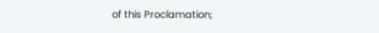of this Proclamation;